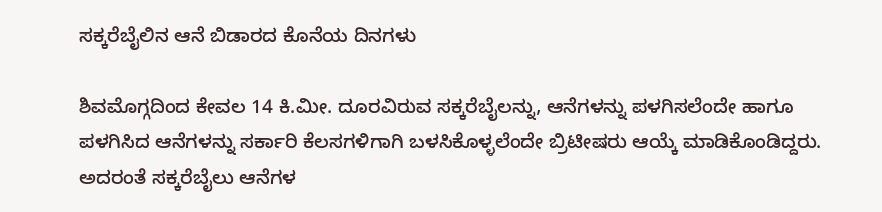ಸಕ್ಕರೆಬೈಲಿನ ಆನೆ ಬಿಡಾರದ ಕೊನೆಯ ದಿನಗಳು

ಶಿವಮೊಗ್ಗದಿಂದ ಕೇವಲ 14 ಕಿ.ಮೀ. ದೂರವಿರುವ ಸಕ್ಕರೆಬೈಲನ್ನು, ಆನೆಗಳನ್ನು ಪಳಗಿಸಲೆಂದೇ ಹಾಗೂ ಪಳಗಿಸಿದ ಆನೆಗಳನ್ನು ಸರ್ಕಾರಿ ಕೆಲಸಗಳಿಗಾಗಿ ಬಳಸಿಕೊಳ್ಳಲೆಂದೇ ಬ್ರಿಟೀಷರು ಆಯ್ಕೆ ಮಾಡಿಕೊಂಡಿದ್ದರು. ಅದರಂತೆ ಸಕ್ಕರೆಬೈಲು ಆನೆಗಳ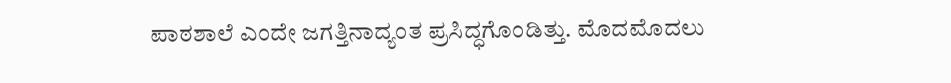ಪಾಠಶಾಲೆ ಎಂದೇ ಜಗತ್ತಿನಾದ್ಯಂತ ಪ್ರಸಿದ್ಧಗೊಂಡಿತ್ತು. ಮೊದಮೊದಲು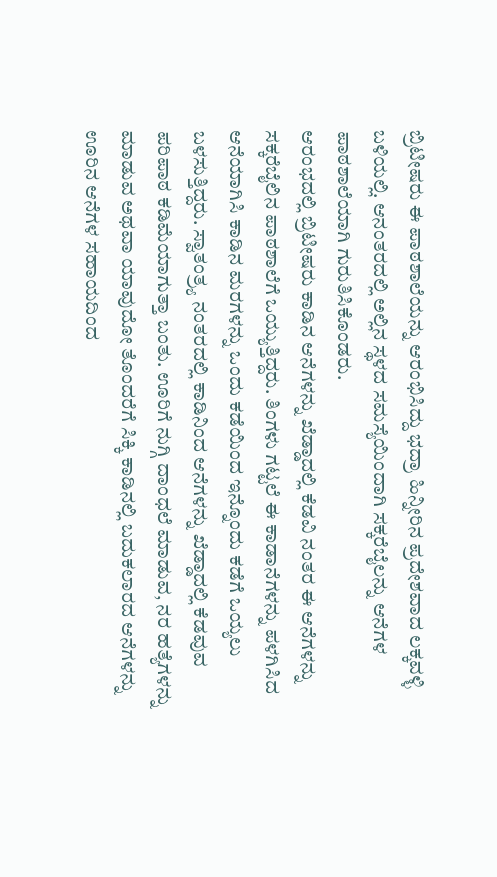ಬ್ರಿಟೀಷರು ಈ ಪಾಠಶಾಲೆಯನ್ನು ಆರಂಭಿಸಿದ್ದು ಭದ್ರಾ ಹಿನ್ನೀರಿನ ಪ್ರದೇಶವಾದ ಲಕ್ಕವಳ್ಳಿ ಬಳಿಯಲ್ಲಿ. ಆನಂತರದಲ್ಲಿ ಅಲ್ಲಿನ ಸ್ಥಳದ ಸಮಸ್ಯೆಯಿಂದಾಗಿ ಸಕ್ಕರೆಬೈಲನ್ನು ಆನೆಗಳ ಪಾಠಶಾಲೆಯಾಗಿ ಗುರುತಿಸಿಕೊಂಡರು.
ಆರಂಭದಲ್ಲಿ ಬ್ರಿಟೀಷರು ಕಾಡಿನ ಆನೆಗಳನ್ನು ಖೆಡ್ಡಾದಲ್ಲಿ ಕೆಡವಿ ನಂತರ ಈ ಆನೆಗಳನ್ನು ಸಕ್ಕರೆಬೈಲಿನ ಪಾಠಶಾಲೆಗೆ ಒಯ್ಯುತ್ತಿದ್ದರು. ತಿಂಗಳು ಗಟ್ಟಲೆ ಈ ಕಾಡಾನೆಗಳನ್ನು ಪಳಗಿಸಿದ ಆನೆಯಾಗಿಸಿ ಕಾಡಿನ ಮರಗಳನ್ನು ಒಂದು ಕಡೆಯಿಂದ ಇನ್ನೊಂದು ಕಡೆಗೆ ಒಯ್ಯಲು ಬಳಸುತ್ತಿದ್ದರು. ಸ್ವಾತಂತ್ರ್ಯ ನಂತರದಲ್ಲಿ ಕಾಡಿನಿಂದ ಆನೆಗಳನ್ನು ಖೆಡ್ಡಾದಲ್ಲಿ ಕೆಡವುವ ಪರಿಪಾಠ ಕಡಿಮೆಯಾಗುತ್ತಾ ಬಂತು. ಊರಿಗೆ ನುಗ್ಗಿ ದಾಂಧಲೆ ಮಾಡುವ, ನರ ಹತ್ಯೆಗಳನ್ನು ಮಾಡುವ ಅಥವಾ ಯಾವುದೋ ತೊಂದರೆಗೆ ಸಿಕ್ಕಿ ಕಾಡಿನಲ್ಲಿ ಬದುಕಲಾರದ ಆನೆಗಳನ್ನು ಊರಿನ ಆನೆಗಳ ಸಹಾಯದಿಂದ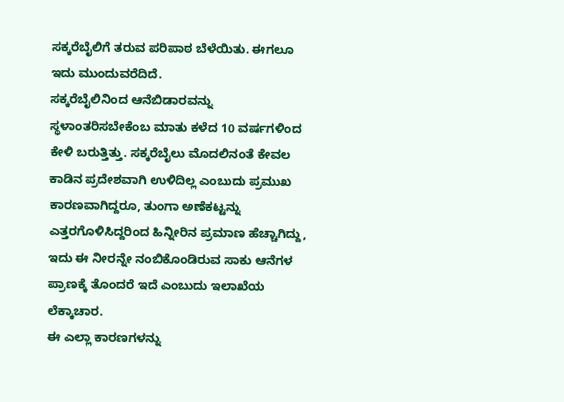ಸಕ್ಕರೆಬೈಲಿಗೆ ತರುವ ಪರಿಪಾಠ ಬೆಳೆಯಿತು. ಈಗಲೂ ಇದು ಮುಂದುವರೆದಿದೆ.
ಸಕ್ಕರೆಬೈಲಿನಿಂದ ಆನೆಬಿಡಾರವನ್ನು ಸ್ಥಳಾಂತರಿಸಬೇಕೆಂಬ ಮಾತು ಕಳೆದ 10 ವರ್ಷಗಳಿಂದ ಕೇಳಿ ಬರುತ್ತಿತ್ತು. ಸಕ್ಕರೆಬೈಲು ಮೊದಲಿನಂತೆ ಕೇವಲ ಕಾಡಿನ ಪ್ರದೇಶವಾಗಿ ಉಳಿದಿಲ್ಲ ಎಂಬುದು ಪ್ರಮುಖ ಕಾರಣವಾಗಿದ್ದರೂ, ತುಂಗಾ ಅಣೆಕಟ್ಟನ್ನು ಎತ್ತರಗೊಳಿಸಿದ್ದರಿಂದ ಹಿನ್ನೀರಿನ ಪ್ರಮಾಣ ಹೆಚ್ಚಾಗಿದ್ದು, ಇದು ಈ ನೀರನ್ನೇ ನಂಬಿಕೊಂಡಿರುವ ಸಾಕು ಆನೆಗಳ ಪ್ರಾಣಕ್ಕೆ ತೊಂದರೆ ಇದೆ ಎಂಬುದು ಇಲಾಖೆಯ ಲೆಕ್ಕಾಚಾರ.
ಈ ಎಲ್ಲಾ ಕಾರಣಗಳನ್ನು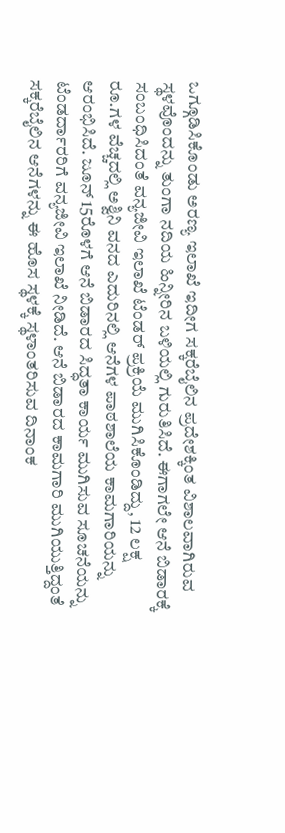ಒಗ್ಗೂಡಿಸಿಕೊಂಡು ಅರಣ್ಯ ಇಲಾಖೆ ಇದೀಗ ಸಕ್ಕರೆಬೈಲಿನ ಪ್ರದೇಶಕ್ಕಿಂತ ವಿಶಾಲವಾಗಿರುವ ಸ್ಥಳವೊಂದನ್ನು ತುಂಗಾ ನದಿಯ ಹಿನ್ನೀರಿನ ಬಳಿಯಲ್ಲಿ ಗುರುತಿಸಿದೆ. ಈಗಾಗಲೇ ಆನೆ ಬಿಡಾರಕ್ಕೆ ಸಂಬಂಧಿಸಿದಂತೆ ವನ್ಯಜೀವಿ ಇಲಾಖೆ ಟೆಂಡರ್ ಪ್ರಕ್ರಿಯೆ ಮುಗಿಸಿಕೊಂಡಿದ್ದು, 12 ಲಕ್ಷ ರೂ.ಗಳ ವೆಚ್ಚದಲ್ಲಿ ಅಶ್ವಿನಿ ವನದ ಎದುರಿನಲ್ಲಿ ಆನೆಗಳ ಪಾಠಶಾಲೆಯ ಕಾಮಗಾರಿಯನ್ನು ಆರಂಭಿಸಿದೆ. ಜೂನ್ 15ರೊಳಗೆ ಆನೆ ಬಿಡಾರದ ಸಿದ್ಧತಾ ಕಾರ್ಯ ಮುಗಿಸುವ ಸೂಚನೆಯನ್ನು ಟೆಂಡರ್ದಾರರಿಗೆ ವನ್ಯಜೀವಿ ಇಲಾಖೆ ನೀಡಿದೆ. ಆನೆ ಬಿಡಾರದ ಕಾಮಗಾರಿ ಮುಗಿಯುತ್ತಿದ್ದಂತೆ ಸಕ್ಕರೆಬೈಲಿನ ಆನೆಗಳನ್ನು ಈ ಹೊಸ ಸ್ಥಳಕ್ಕೆ ಸ್ಥಳಾಂತರಿಸುವ ದಿನಾಂಕ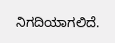ನಿಗದಿಯಾಗಲಿದೆ.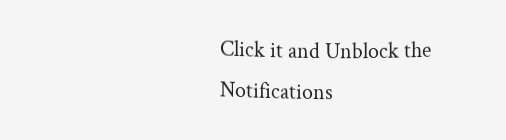Click it and Unblock the Notifications